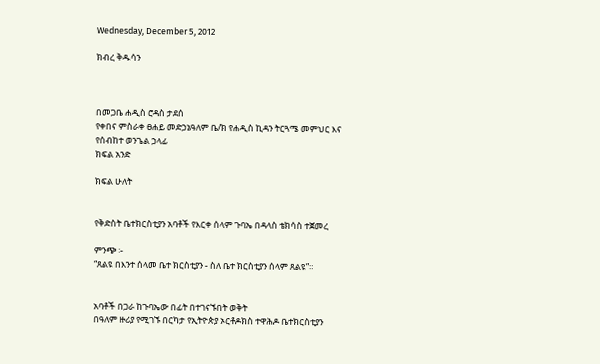Wednesday, December 5, 2012

ክብረ ቅዱሳን



በመጋቤ ሐዲስ ሮዳስ ታደሰ
የቀበና ምስራቀ ፀሐይ መድኃኔዓለም ቤ/ክ የሐዲስ ኪዳን ትርጓሜ መምህር እና የሰብከተ ወንጌል ኃላፊ
ክፍል አንድ

ክፍል ሁለት


የቅድስት ቤተክርስቲያን አባቶች የእርቀ ሰላም ጉባኤ በዳላስ ቴክሳስ ተጀመረ

ምንጭ ፡-
“ጸልዩ በእንተ ሰላመ ቤተ ክርስቲያን - ስለ ቤተ ክርስቲያን ሰላም ጸልዩ”።


አባቶች በጋራ ከጉባኤው በፊት በተገናኙበት ወቅት
በዓለም ዙሪያ የሚገኙ በርካታ የኢትዮጵያ ኦርቶዶክስ ተዋሕዶ ቤተክርስቲያን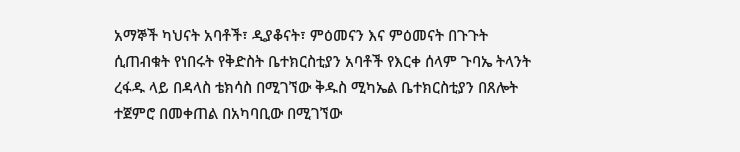አማኞች ካህናት አባቶች፣ ዲያቆናት፣ ምዕመናን እና ምዕመናት በጉጉት ሲጠብቁት የነበሩት የቅድስት ቤተክርስቲያን አባቶች የእርቀ ሰላም ጉባኤ ትላንት ረፋዱ ላይ በዳላስ ቴክሳስ በሚገኘው ቅዱስ ሚካኤል ቤተክርስቲያን በጸሎት ተጀምሮ በመቀጠል በአካባቢው በሚገኘው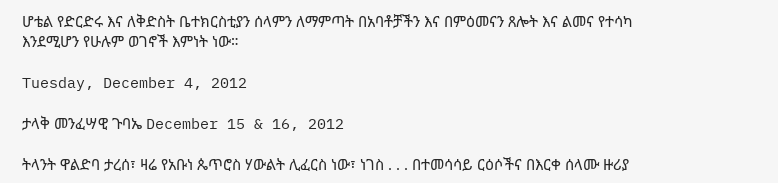ሆቴል የድርድሩ እና ለቅድስት ቤተክርስቲያን ሰላምን ለማምጣት በአባቶቻችን እና በምዕመናን ጸሎት እና ልመና የተሳካ እንደሚሆን የሁሉም ወገኖች እምነት ነው።

Tuesday, December 4, 2012

ታላቅ መንፈሣዊ ጉባኤ December 15 & 16, 2012

ትላንት ዋልድባ ታረሰ፣ ዛሬ የአቡነ ጴጥሮስ ሃውልት ሊፈርስ ነው፣ ነገስ . . . በተመሳሳይ ርዕሶችና በእርቀ ሰላሙ ዙሪያ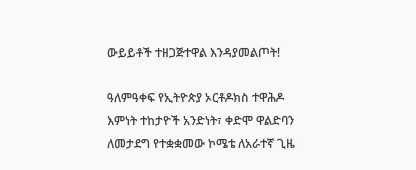ውይይቶች ተዘጋጅተዋል እንዳያመልጦት!

ዓለምዓቀፍ የኢትዮጵያ ኦርቶዶክስ ተዋሕዶ እምነት ተከታዮች አንድነት፣ ቀድሞ ዋልድባን ለመታደግ የተቋቋመው ኮሜቴ ለአራተኛ ጊዜ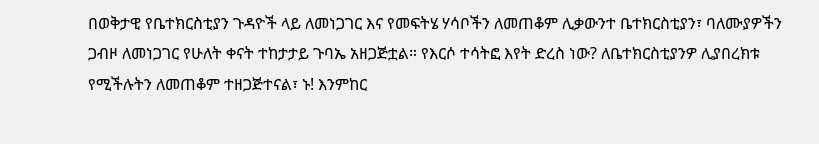በወቅታዊ የቤተክርስቲያን ጉዳዮች ላይ ለመነጋገር እና የመፍትሄ ሃሳቦችን ለመጠቆም ሊቃውንተ ቤተክርስቲያን፣ ባለሙያዎችን ጋብዞ ለመነጋገር የሁለት ቀናት ተከታታይ ጉባኤ አዘጋጅቷል። የእርሶ ተሳትፎ እየት ድረስ ነው? ለቤተክርስቲያንዎ ሊያበረክቱ የሚችሉትን ለመጠቆም ተዘጋጅተናል፣ ኑ! እንምከር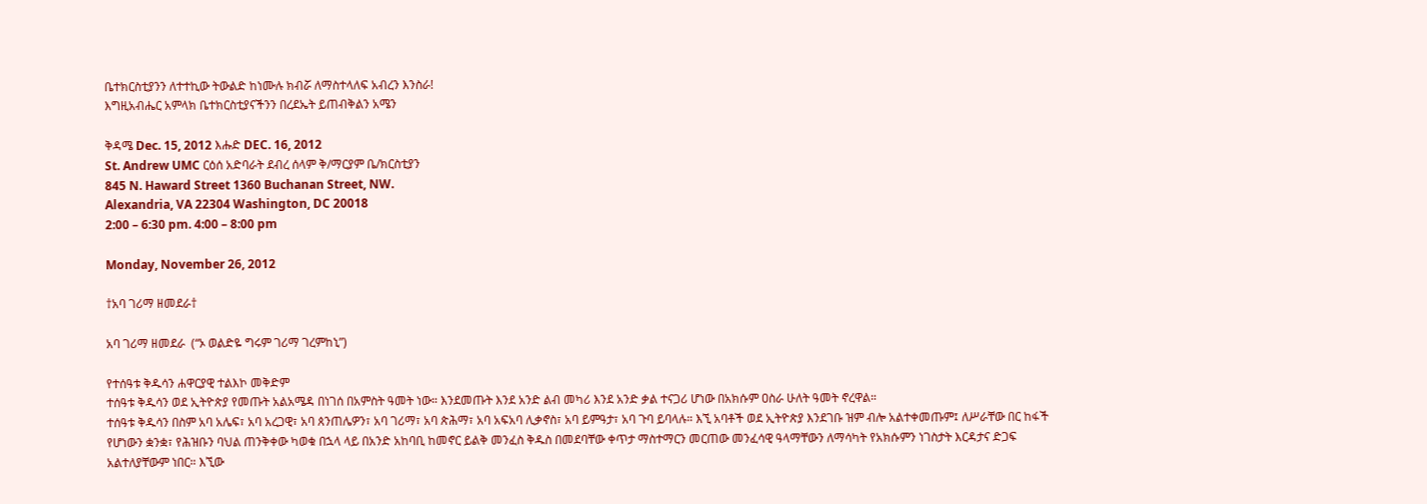ቤተክርስቲያንን ለተተኪው ትውልድ ከነሙሉ ክብሯ ለማስተላለፍ አብረን እንስራ!
እግዚአብሔር አምላክ ቤተክርስቲያናችንን በረደኤት ይጠብቅልን አሜን

ቅዳሜ Dec. 15, 2012 እሑድ DEC. 16, 2012
St. Andrew UMC ርዕሰ አድባራት ደብረ ሰላም ቅ/ማርያም ቤ/ክርስቲያን
845 N. Haward Street 1360 Buchanan Street, NW.
Alexandria, VA 22304 Washington, DC 20018
2:00 – 6:30 pm. 4:00 – 8:00 pm

Monday, November 26, 2012

†አባ ገሪማ ዘመደራ†

አባ ገሪማ ዘመደራ  (“ኦ ወልድዬ ግሩም ገሪማ ገረምከኒ”)

የተሰዓቱ ቅዱሳን ሐዋርያዊ ተልእኮ መቅድም
ተሰዓቱ ቅዱሳን ወደ ኢትዮጵያ የመጡት አልአሜዳ በነገሰ በአምስት ዓመት ነው። እንደመጡት እንደ አንድ ልብ መካሪ እንደ አንድ ቃል ተናጋሪ ሆነው በአክሱም ዐስራ ሁለት ዓመት ኖረዋል።
ተሰዓቱ ቅዱሳን በስም አባ አሌፍ፣ አባ አረጋዊ፣ አባ ጰንጠሌዎን፣ አባ ገሪማ፣ አባ ጵሕማ፣ አባ አፍአባ ሊቃኖስ፣ አባ ይምዓታ፣ አባ ጉባ ይባላሉ። እኚ አባቶች ወደ ኢትዮጵያ እንደገቡ ዝም ብሎ አልተቀመጡም፤ ለሥራቸው በር ከፋች የሆነውን ቋንቋ፣ የሕዝቡን ባህል ጠንቅቀው ካወቁ በኋላ ላይ በአንድ አከባቢ ከመኖር ይልቅ መንፈስ ቅዱስ በመደባቸው ቀጥታ ማስተማርን መርጠው መንፈሳዊ ዓላማቸውን ለማሳካት የአክሱምን ነገስታት እርዳታና ድጋፍ አልተለያቸውም ነበር። እኚው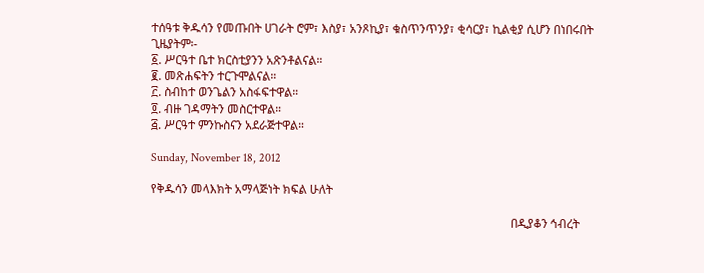ተሰዓቱ ቅዱሳን የመጡበት ሀገራት ሮም፣ እስያ፣ አንጾኪያ፣ ቁስጥንጥንያ፣ ቂሳርያ፣ ኪልቂያ ሲሆን በነበሩበት ጊዜያትም፡-
፩. ሥርዓተ ቤተ ክርስቲያንን አጽንቶልናል።
፪. መጽሐፍትን ተርጉሞልናል።
፫. ስብከተ ወንጌልን አስፋፍተዋል።
፬. ብዙ ገዳማትን መስርተዋል።
፭. ሥርዓተ ምንኩስናን አደራጅተዋል።

Sunday, November 18, 2012

የቅዱሳን መላእክት አማላጅነት ክፍል ሁለት

                                                                                                                        በዲያቆን ኅብረት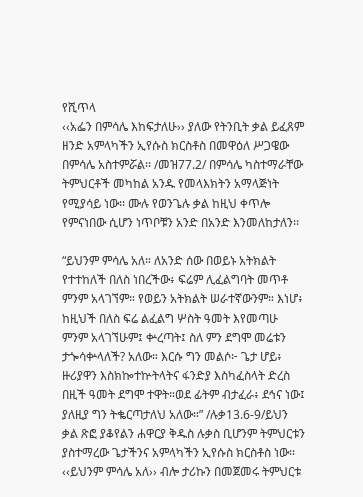የሺጥላ
‹‹አፌን በምሳሌ እከፍታለሁ›› ያለው የትንቢት ቃል ይፈጸም ዘንድ አምላካችን ኢየሱስ ክርስቶስ በመዋዕለ ሥጋዌው በምሳሌ አስተምሯል፡፡ /መዝ77.2/ በምሳሌ ካስተማራቸው ትምህርቶች መካከል አንዱ የመላእክትን አማላጅነት የሚያሳይ ነው፡፡ ሙሉ የወንጌሉ ቃል ከዚህ ቀጥሎ የምናነበው ሲሆን ነጥቦቹን አንድ በአንድ እንመለከታለን፡፡

“ይህንም ምሳሌ አለ። ለአንድ ሰው በወይኑ አትክልት የተተከለች በለስ ነበረችው፥ ፍሬም ሊፈልግባት መጥቶ ምንም አላገኘም። የወይን አትክልት ሠራተኛውንም። እነሆ፥ ከዚህች በለስ ፍሬ ልፈልግ ሦስት ዓመት እየመጣሁ ምንም አላገኘሁም፤ ቍረጣት፤ ስለ ምን ደግሞ መሬቱን ታጐሳቍላለች? አለው። እርሱ ግን መልሶ፦ ጌታ ሆይ፥ ዙሪያዋን እስክኰተኵትላትና ፋንድያ እስካፈስላት ድረስ በዚች ዓመት ደግሞ ተዋት።ወደ ፊትም ብታፈራ፥ ደኅና ነው፤ ያለዚያ ግን ትቈርጣታለህ አለው።” /ሉቃ13.6-9/ይህን ቃል ጽፎ ያቆየልን ሐዋርያ ቅዱስ ሉቃስ ቢሆንም ትምህርቱን ያስተማረው ጌታችንና አምላካችን ኢየሱስ ክርስቶስ ነው፡፡ ‹‹ይህንም ምሳሌ አለ›› ብሎ ታሪኩን በመጀመሩ ትምህርቱ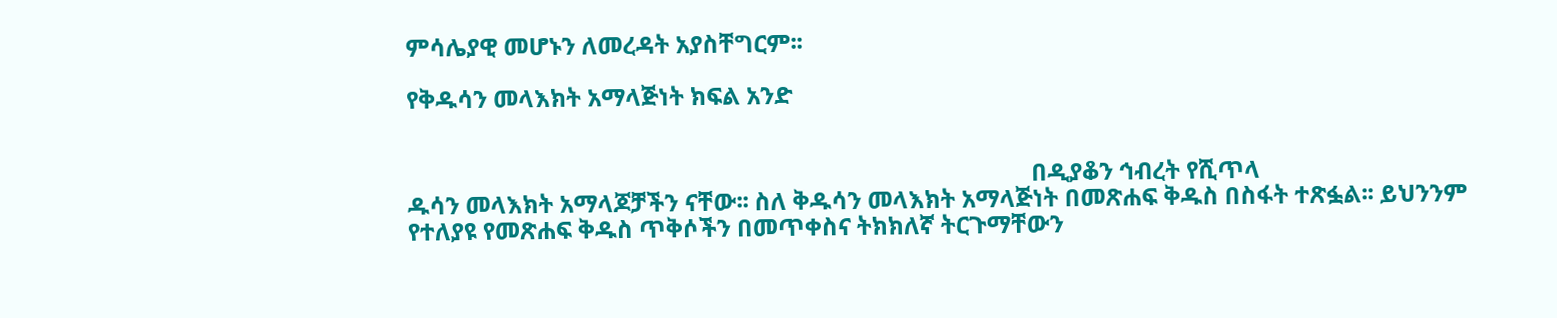ምሳሌያዊ መሆኑን ለመረዳት አያስቸግርም፡፡

የቅዱሳን መላእክት አማላጅነት ክፍል አንድ


                                                                                                        በዲያቆን ኅብረት የሺጥላ
ዱሳን መላእክት አማላጆቻችን ናቸው፡፡ ስለ ቅዱሳን መላእክት አማላጅነት በመጽሐፍ ቅዱስ በስፋት ተጽፏል፡፡ ይህንንም የተለያዩ የመጽሐፍ ቅዱስ ጥቅሶችን በመጥቀስና ትክክለኛ ትርጉማቸውን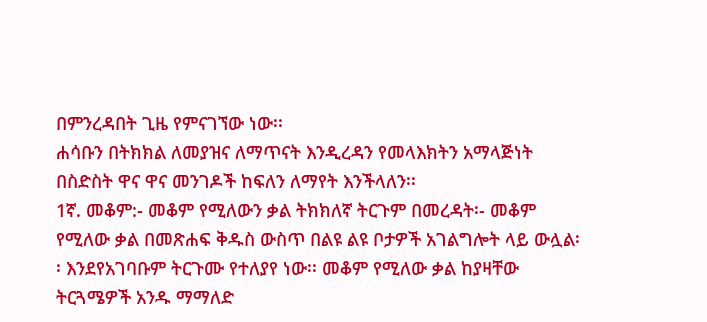በምንረዳበት ጊዜ የምናገኘው ነው፡፡
ሐሳቡን በትክክል ለመያዝና ለማጥናት እንዲረዳን የመላእክትን አማላጅነት በስድስት ዋና ዋና መንገዶች ከፍለን ለማየት እንችላለን፡፡
1ኛ. መቆም:- መቆም የሚለውን ቃል ትክክለኛ ትርጉም በመረዳት፡- መቆም የሚለው ቃል በመጽሐፍ ቅዱስ ውስጥ በልዩ ልዩ ቦታዎች አገልግሎት ላይ ውሏል፡፡ እንደየአገባቡም ትርጉሙ የተለያየ ነው፡፡ መቆም የሚለው ቃል ከያዛቸው ትርጓሜዎች አንዱ ማማለድ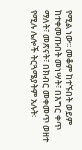የሚል ነው፡፡ መቆም ከተኙበት ወይም ከተቀመጡበት መነሣት፣ በእግር ቀጥ ማለት፣ መጽናት፣ በክብር መቀመጥ ወዘተ የሚሉ ሌሎች ትርጓሜያትም አሉት፡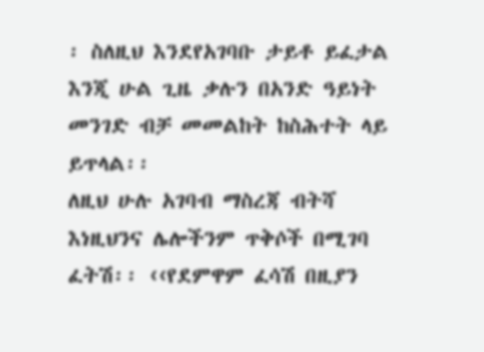፡ ስለዚህ እንደየአገባቡ ታይቶ ይፈታል እንጂ ሁል ጊዜ ቃሉን በአንድ ዓይነት መንገድ ብቻ መመልከት ከስሕተት ላይ ይጥላል፡፡
ለዚህ ሁሉ አገባብ ማስረጃ ብትሻ እነዚህንና ሌሎችንም ጥቅሶች በሚገባ ፈትሽ፡፡ ‹‹የደምዋም ፈሳሽ በዚያን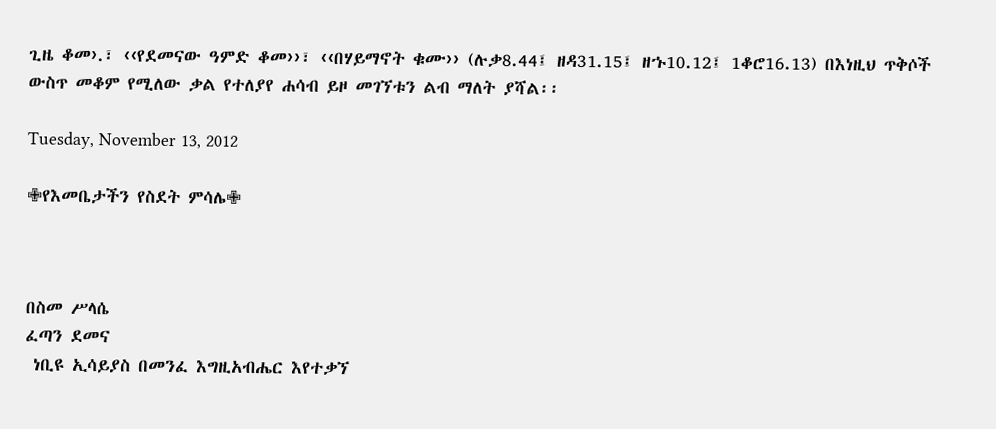ጊዜ ቆመ›.፣ ‹‹የደመናው ዓምድ ቆመ››፣ ‹‹በሃይማኖት ቁሙ›› (ሉቃ8.44፤ ዘዳ31.15፤ ዘኁ10.12፤ 1ቆሮ16.13) በእነዚህ ጥቅሶች ውስጥ መቆም የሚለው ቃል የተለያየ ሐሳብ ይዞ መገኘቱን ልብ ማለት ያሻል፡፡

Tuesday, November 13, 2012

✙የእመቤታችን የስደት ምሳሌ✙



በስመ ሥላሴ
ፈጣን ደመና
 ነቢዩ ኢሳይያስ በመንፈ እግዚአብሔር እየተቃኘ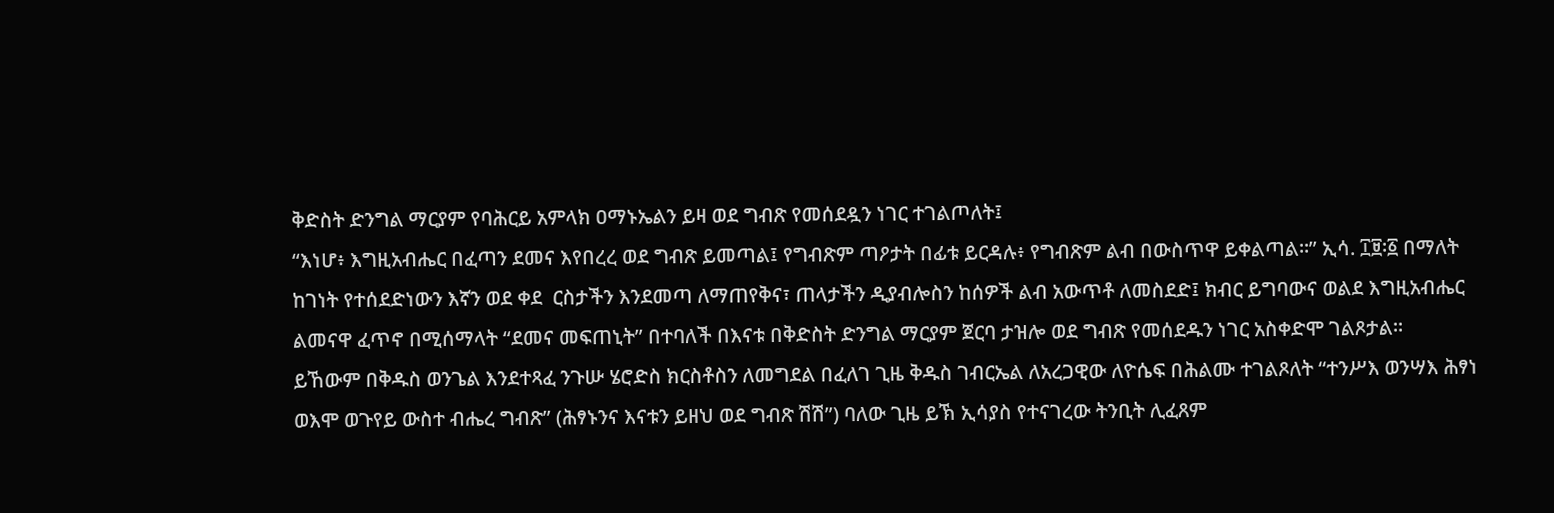ቅድስት ድንግል ማርያም የባሕርይ አምላክ ዐማኑኤልን ይዛ ወደ ግብጽ የመሰደዷን ነገር ተገልጦለት፤
“እነሆ፥ እግዚአብሔር በፈጣን ደመና እየበረረ ወደ ግብጽ ይመጣል፤ የግብጽም ጣዖታት በፊቱ ይርዳሉ፥ የግብጽም ልብ በውስጥዋ ይቀልጣል።” ኢሳ. ፲፱፡፩ በማለት ከገነት የተሰደድነውን እኛን ወደ ቀደ  ርስታችን እንደመጣ ለማጠየቅና፣ ጠላታችን ዲያብሎስን ከሰዎች ልብ አውጥቶ ለመስደድ፤ ክብር ይግባውና ወልደ እግዚአብሔር ልመናዋ ፈጥኖ በሚሰማላት “ደመና መፍጠኒት” በተባለች በእናቱ በቅድስት ድንግል ማርያም ጀርባ ታዝሎ ወደ ግብጽ የመሰደዱን ነገር አስቀድሞ ገልጾታል።
ይኸውም በቅዱስ ወንጌል እንደተጻፈ ንጉሡ ሄሮድስ ክርስቶስን ለመግደል በፈለገ ጊዜ ቅዱስ ገብርኤል ለአረጋዊው ለዮሴፍ በሕልሙ ተገልጾለት “ተንሥእ ወንሣእ ሕፃነ ወእሞ ወጉየይ ውስተ ብሔረ ግብጽ” (ሕፃኑንና እናቱን ይዘህ ወደ ግብጽ ሽሽ”) ባለው ጊዜ ይኽ ኢሳያስ የተናገረው ትንቢት ሊፈጸም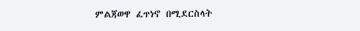ምልጃወዋ ፈጥነኖ በሚደርስላት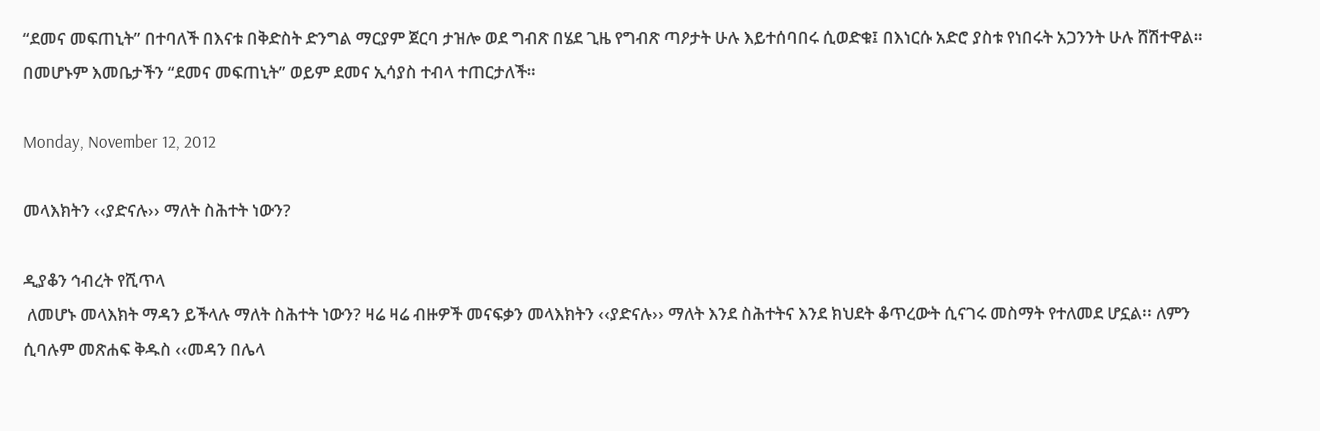“ደመና መፍጠኒት” በተባለች በእናቱ በቅድስት ድንግል ማርያም ጀርባ ታዝሎ ወደ ግብጽ በሄደ ጊዜ የግብጽ ጣዖታት ሁሉ እይተሰባበሩ ሲወድቁ፤ በእነርሱ አድሮ ያስቱ የነበሩት አጋንንት ሁሉ ሸሽተዋል። በመሆኑም እመቤታችን “ደመና መፍጠኒት” ወይም ደመና ኢሳያስ ተብላ ተጠርታለች።

Monday, November 12, 2012

መላእክትን ‹‹ያድናሉ›› ማለት ስሕተት ነውን?

ዲያቆን ኅብረት የሺጥላ
 ለመሆኑ መላእክት ማዳን ይችላሉ ማለት ስሕተት ነውን? ዛሬ ዛሬ ብዙዎች መናፍቃን መላእክትን ‹‹ያድናሉ›› ማለት እንደ ስሕተትና እንደ ክህደት ቆጥረውት ሲናገሩ መስማት የተለመደ ሆኗል፡፡ ለምን ሲባሉም መጽሐፍ ቅዱስ ‹‹መዳን በሌላ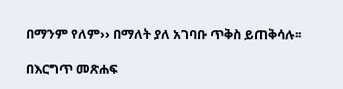በማንም የለም›› በማለት ያለ አገባቡ ጥቅስ ይጠቅሳሉ፡፡

በእርግጥ መጽሐፍ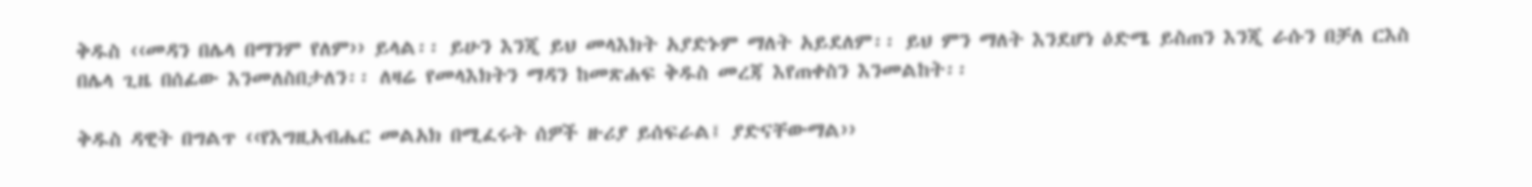ቅዱስ ‹‹መዳን በሌላ በማንም የለም›› ይላል፡፡ ይሁን እንጂ ይህ መላእክት አያድኑም ማለት አይደለም፡፡ ይህ ምን ማለት እንደሆነ ዕድሜ ይስጠን እንጂ ራሱን በቻለ ርእስ በሌላ ጊዜ በሰፊው እንመለስበታለን፡፡ ለዛሬ የመላእክትን ማዳን ከመጽሐፍ ቅዱስ መረጃ እየጠቀስን እንመልከት፡፡

ቅዱስ ዳዊት በግልጥ ‹‹የእግዚአብሔር መልአክ በሚፈሩት ሰዎች ዙሪያ ይሰፍራል፤ ያድናቸውማል››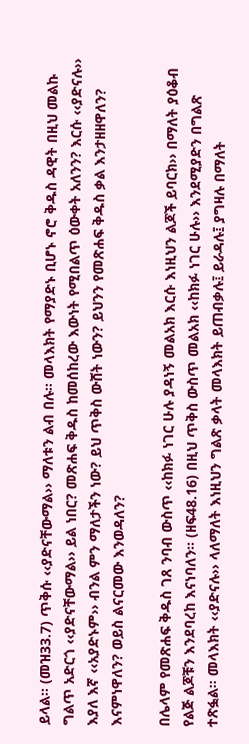ይላል፡፡ (መዝ33.7) ጥቅሱ ‹‹ያድናቸውማል›› ማለቱን ልብ በሉ፡፡ መላእክት የማያድኑ ቢሆኑ ኖሮ ቅዱስ ዳዊት በዚህ መልኩ ግልጥ አድርጎ ‹‹ያድናቸውማል›› ይል ነበር? መጽሐፍ ቅዱስ ከመሰከረው እውነት የሚበልጥ ዕውቀት አለንን? እርሱ ‹‹ያድናሉ›› እያለ እኛ ‹‹አያድኑም›› ብንል ምን ማለታችን ነው? ይህ ጥቅስ ውሸት ነውን? ይህንን የመጽሐፍ ቅዱስ ቃል እንታዘዘዋለን? እናምነዋለን? ወይስ ልናርመው እንወዳለን?

በሌላም የመጽሐፍ ቅዱስ ገጸ ንባብ ውስጥ ‹‹ከክፉ ነገር ሁሉ ያዳነኝ መልአክ እርሱ እነዚህን ልጆች ይባርክ›› በማለት ያዕቆብ የልጅ ልጆቹን እንደባረከ እናነባለን፡፡ (ዘፍ48.16) በዚህ ጥቅስ ውስጥ መልአክ ‹‹ከክፉ ነገር ሁሉ›› እንደሚያድን በግልጽ ተጽፏል፡፡ መላእክት ‹‹ያድናሉ›› ላለማለት እነዚህን ግልጽ ቃላት መላእክት ይጠብቃሉ፤ ይራዳሉ፤ ያግዛሉ በማለት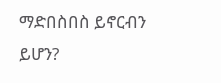ማድበስበስ ይኖርብን ይሆን?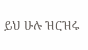ይህ ሁሉ ዝርዝሩ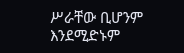ሥራቸው ቢሆንም እንደሚድኑም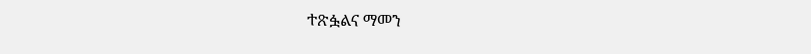ተጽፏልና ማመን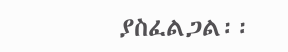ያስፈልጋል፡፡